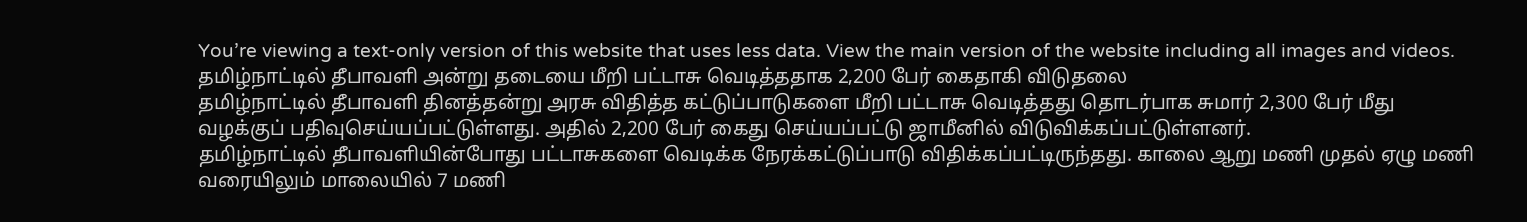You’re viewing a text-only version of this website that uses less data. View the main version of the website including all images and videos.
தமிழ்நாட்டில் தீபாவளி அன்று தடையை மீறி பட்டாசு வெடித்ததாக 2,200 பேர் கைதாகி விடுதலை
தமிழ்நாட்டில் தீபாவளி தினத்தன்று அரசு விதித்த கட்டுப்பாடுகளை மீறி பட்டாசு வெடித்தது தொடர்பாக சுமார் 2,300 பேர் மீது வழக்குப் பதிவுசெய்யப்பட்டுள்ளது. அதில் 2,200 பேர் கைது செய்யப்பட்டு ஜாமீனில் விடுவிக்கப்பட்டுள்ளனர்.
தமிழ்நாட்டில் தீபாவளியின்போது பட்டாசுகளை வெடிக்க நேரக்கட்டுப்பாடு விதிக்கப்பட்டிருந்தது. காலை ஆறு மணி முதல் ஏழு மணி வரையிலும் மாலையில் 7 மணி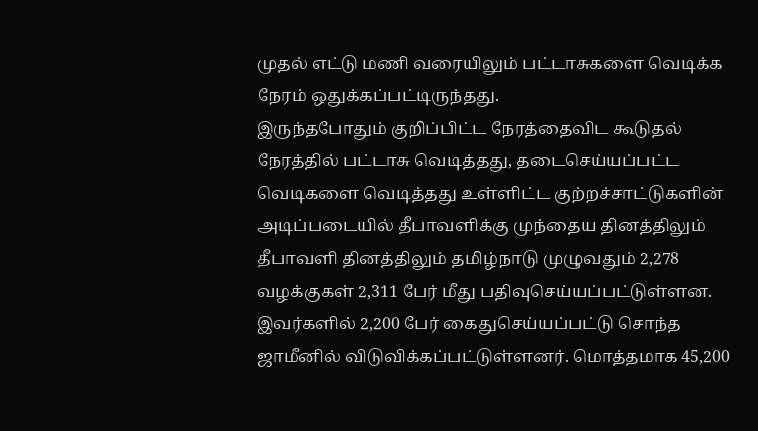முதல் எட்டு மணி வரையிலும் பட்டாசுகளை வெடிக்க நேரம் ஒதுக்கப்பட்டிருந்தது.
இருந்தபோதும் குறிப்பிட்ட நேரத்தைவிட கூடுதல் நேரத்தில் பட்டாசு வெடித்தது, தடைசெய்யப்பட்ட வெடிகளை வெடித்தது உள்ளிட்ட குற்றச்சாட்டுகளின் அடிப்படையில் தீபாவளிக்கு முந்தைய தினத்திலும் தீபாவளி தினத்திலும் தமிழ்நாடு முழுவதும் 2,278 வழக்குகள் 2,311 பேர் மீது பதிவுசெய்யப்பட்டுள்ளன.
இவர்களில் 2,200 பேர் கைதுசெய்யப்பட்டு சொந்த ஜாமீனில் விடுவிக்கப்பட்டுள்ளனர். மொத்தமாக 45,200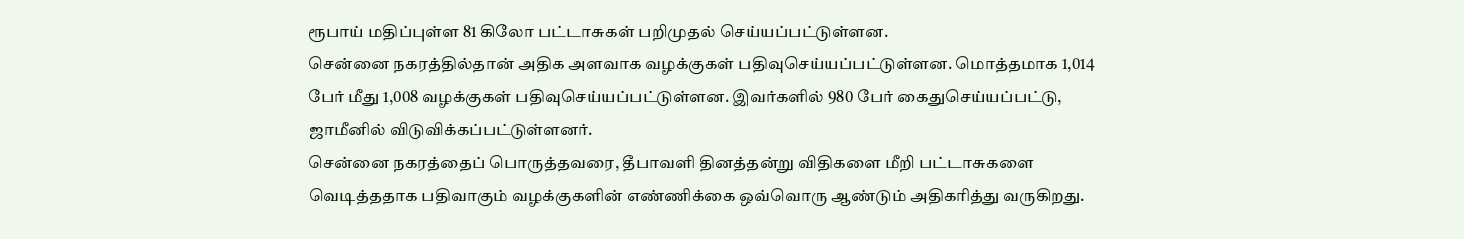ரூபாய் மதிப்புள்ள 81 கிலோ பட்டாசுகள் பறிமுதல் செய்யப்பட்டுள்ளன.
சென்னை நகரத்தில்தான் அதிக அளவாக வழக்குகள் பதிவுசெய்யப்பட்டுள்ளன. மொத்தமாக 1,014 பேர் மீது 1,008 வழக்குகள் பதிவுசெய்யப்பட்டுள்ளன. இவர்களில் 980 பேர் கைதுசெய்யப்பட்டு, ஜாமீனில் விடுவிக்கப்பட்டுள்ளனர்.
சென்னை நகரத்தைப் பொருத்தவரை, தீபாவளி தினத்தன்று விதிகளை மீறி பட்டாசுகளை வெடித்ததாக பதிவாகும் வழக்குகளின் எண்ணிக்கை ஒவ்வொரு ஆண்டும் அதிகரித்து வருகிறது.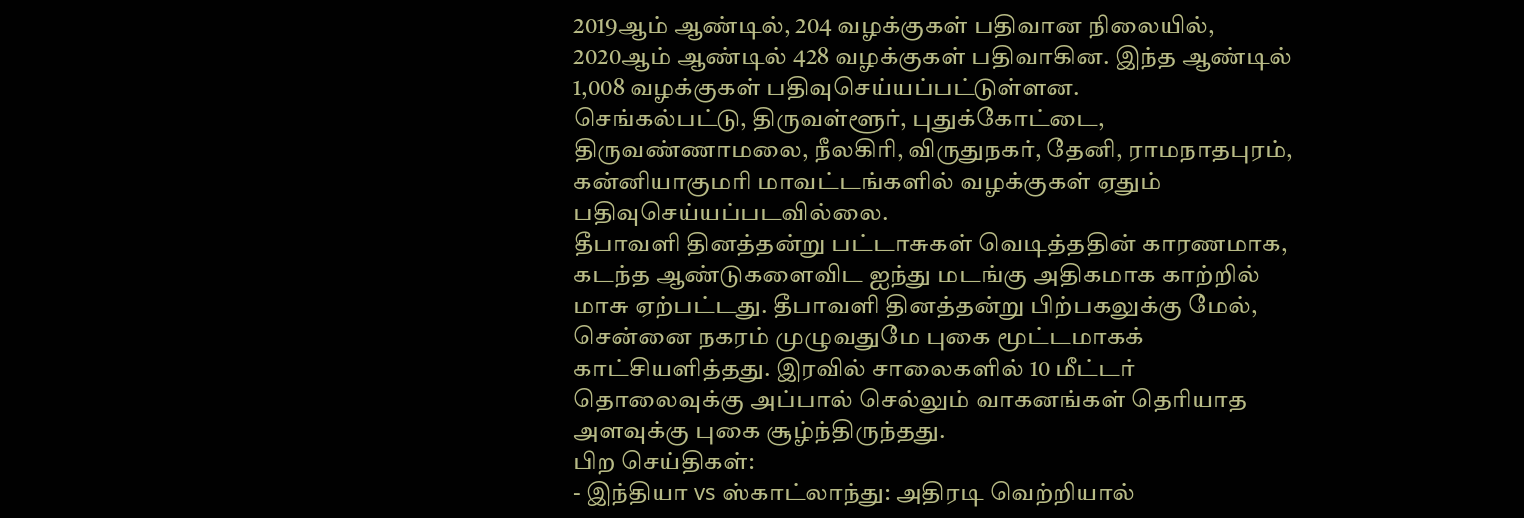2019ஆம் ஆண்டில், 204 வழக்குகள் பதிவான நிலையில், 2020ஆம் ஆண்டில் 428 வழக்குகள் பதிவாகின. இந்த ஆண்டில் 1,008 வழக்குகள் பதிவுசெய்யப்பட்டுள்ளன.
செங்கல்பட்டு, திருவள்ளூர், புதுக்கோட்டை, திருவண்ணாமலை, நீலகிரி, விருதுநகர், தேனி, ராமநாதபுரம், கன்னியாகுமரி மாவட்டங்களில் வழக்குகள் ஏதும் பதிவுசெய்யப்படவில்லை.
தீபாவளி தினத்தன்று பட்டாசுகள் வெடித்ததின் காரணமாக, கடந்த ஆண்டுகளைவிட ஐந்து மடங்கு அதிகமாக காற்றில் மாசு ஏற்பட்டது. தீபாவளி தினத்தன்று பிற்பகலுக்கு மேல், சென்னை நகரம் முழுவதுமே புகை மூட்டமாகக் காட்சியளித்தது. இரவில் சாலைகளில் 10 மீட்டர் தொலைவுக்கு அப்பால் செல்லும் வாகனங்கள் தெரியாத அளவுக்கு புகை சூழ்ந்திருந்தது.
பிற செய்திகள்:
- இந்தியா vs ஸ்காட்லாந்து: அதிரடி வெற்றியால்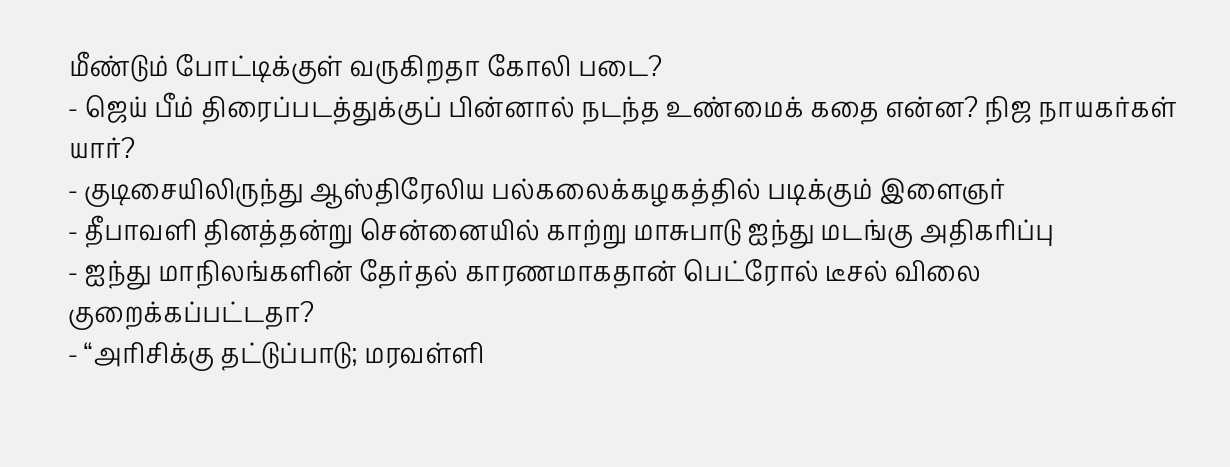மீண்டும் போட்டிக்குள் வருகிறதா கோலி படை?
- ஜெய் பீம் திரைப்படத்துக்குப் பின்னால் நடந்த உண்மைக் கதை என்ன? நிஜ நாயகர்கள் யார்?
- குடிசையிலிருந்து ஆஸ்திரேலிய பல்கலைக்கழகத்தில் படிக்கும் இளைஞர்
- தீபாவளி தினத்தன்று சென்னையில் காற்று மாசுபாடு ஐந்து மடங்கு அதிகரிப்பு
- ஐந்து மாநிலங்களின் தேர்தல் காரணமாகதான் பெட்ரோல் டீசல் விலை குறைக்கப்பட்டதா?
- “அரிசிக்கு தட்டுப்பாடு; மரவள்ளி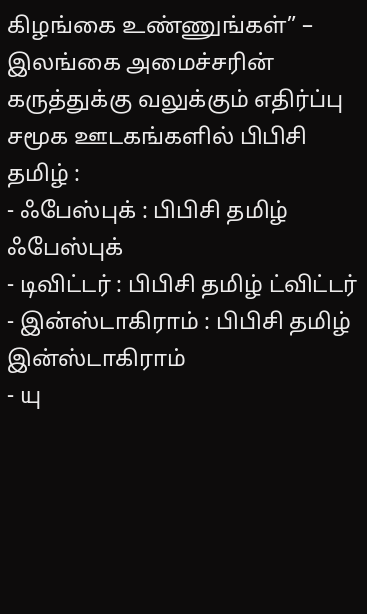கிழங்கை உண்ணுங்கள்” – இலங்கை அமைச்சரின் கருத்துக்கு வலுக்கும் எதிர்ப்பு
சமூக ஊடகங்களில் பிபிசி தமிழ் :
- ஃபேஸ்புக் : பிபிசி தமிழ் ஃபேஸ்புக்
- டிவிட்டர் : பிபிசி தமிழ் ட்விட்டர்
- இன்ஸ்டாகிராம் : பிபிசி தமிழ் இன்ஸ்டாகிராம்
- யு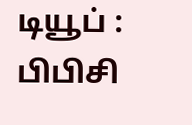டியூப் : பிபிசி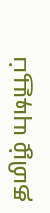தமிழ் யுடியூப்